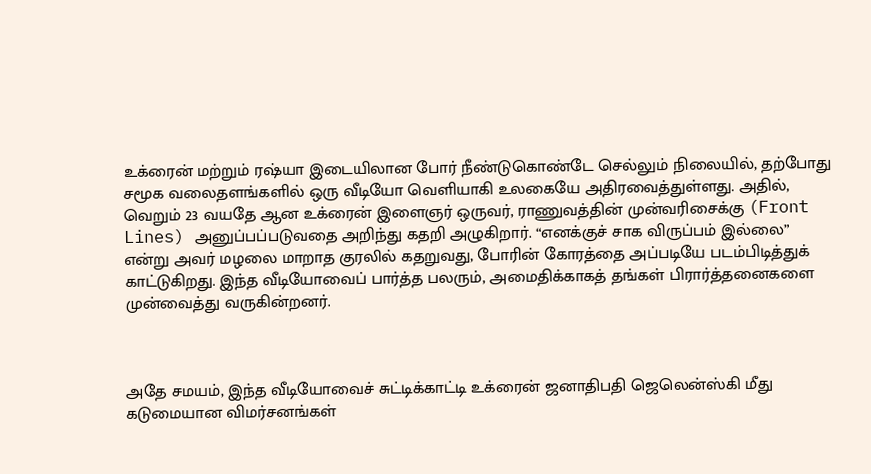உக்ரைன் மற்றும் ரஷ்யா இடையிலான போர் நீண்டுகொண்டே செல்லும் நிலையில், தற்போது சமூக வலைதளங்களில் ஒரு வீடியோ வெளியாகி உலகையே அதிரவைத்துள்ளது. அதில், வெறும் 23 வயதே ஆன உக்ரைன் இளைஞர் ஒருவர், ராணுவத்தின் முன்வரிசைக்கு (Front Lines) அனுப்பப்படுவதை அறிந்து கதறி அழுகிறார். “எனக்குச் சாக விருப்பம் இல்லை” என்று அவர் மழலை மாறாத குரலில் கதறுவது, போரின் கோரத்தை அப்படியே படம்பிடித்துக் காட்டுகிறது. இந்த வீடியோவைப் பார்த்த பலரும், அமைதிக்காகத் தங்கள் பிரார்த்தனைகளை முன்வைத்து வருகின்றனர்.



அதே சமயம், இந்த வீடியோவைச் சுட்டிக்காட்டி உக்ரைன் ஜனாதிபதி ஜெலென்ஸ்கி மீது கடுமையான விமர்சனங்கள்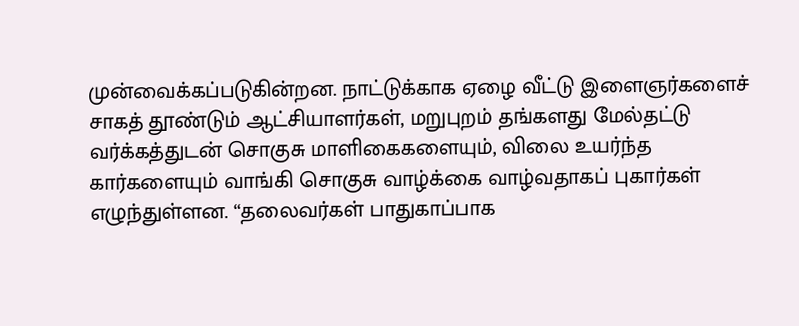முன்வைக்கப்படுகின்றன. நாட்டுக்காக ஏழை வீட்டு இளைஞர்களைச் சாகத் தூண்டும் ஆட்சியாளர்கள், மறுபுறம் தங்களது மேல்தட்டு வர்க்கத்துடன் சொகுசு மாளிகைகளையும், விலை உயர்ந்த கார்களையும் வாங்கி சொகுசு வாழ்க்கை வாழ்வதாகப் புகார்கள் எழுந்துள்ளன. “தலைவர்கள் பாதுகாப்பாக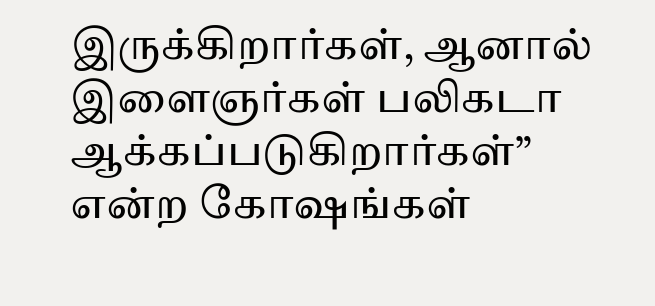இருக்கிறார்கள், ஆனால் இளைஞர்கள் பலிகடா ஆக்கப்படுகிறார்கள்” என்ற கோஷங்கள்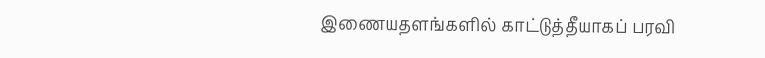இணையதளங்களில் காட்டுத்தீயாகப் பரவி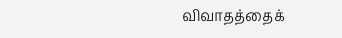விவாதத்தைக்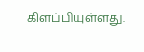கிளப்பியுள்ளது.